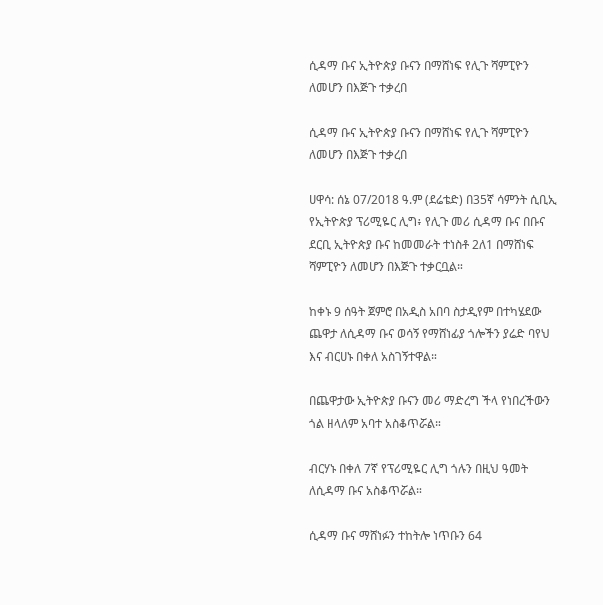ሲዳማ ቡና ኢትዮጵያ ቡናን በማሸነፍ የሊጉ ሻምፒዮን ለመሆን በእጅጉ ተቃረበ

ሲዳማ ቡና ኢትዮጵያ ቡናን በማሸነፍ የሊጉ ሻምፒዮን ለመሆን በእጅጉ ተቃረበ

ሀዋሳ: ሰኔ 07/2018 ዓ.ም (ደሬቴድ) በ35ኛ ሳምንት ሲቢኢ የኢትዮጵያ ፕሪሚዬር ሊግ፥ የሊጉ መሪ ሲዳማ ቡና በቡና ደርቢ ኢትዮጵያ ቡና ከመመራት ተነስቶ 2ለ1 በማሸነፍ ሻምፒዮን ለመሆን በእጅጉ ተቃርቧል።

ከቀኑ 9 ሰዓት ጀምሮ በአዲስ አበባ ስታዲየም በተካሄደው ጨዋታ ለሲዳማ ቡና ወሳኝ የማሸነፊያ ጎሎችን ያሬድ ባየህ እና ብርሀኑ በቀለ አስገኝተዋል።

በጨዋታው ኢትዮጵያ ቡናን መሪ ማድረግ ችላ የነበረችውን ጎል ዘላለም አባተ አስቆጥሯል።

ብርሃኑ በቀለ 7ኛ የፕሪሚዬር ሊግ ጎሉን በዚህ ዓመት ለሲዳማ ቡና አስቆጥሯል።

ሲዳማ ቡና ማሸነፉን ተከትሎ ነጥቡን 64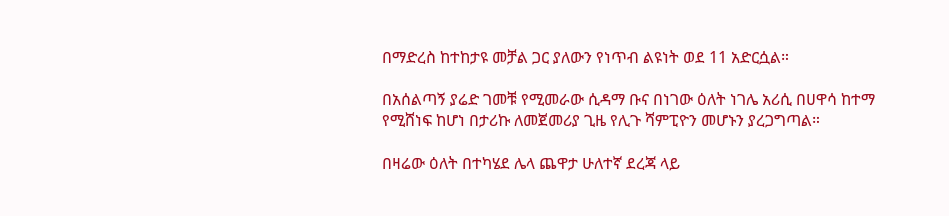በማድረስ ከተከታዩ መቻል ጋር ያለውን የነጥብ ልዩነት ወደ 11 አድርሷል።

በአሰልጣኝ ያሬድ ገመቹ የሚመራው ሲዳማ ቡና በነገው ዕለት ነገሌ አሪሲ በሀዋሳ ከተማ የሚሸነፍ ከሆነ በታሪኩ ለመጀመሪያ ጊዜ የሊጉ ሻምፒዮን መሆኑን ያረጋግጣል።

በዛሬው ዕለት በተካሄደ ሌላ ጨዋታ ሁለተኛ ደረጃ ላይ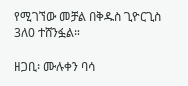የሚገኘው መቻል በቅዱስ ጊዮርጊስ 3ለ0 ተሸንፏል።

ዘጋቢ፡ ሙሉቀን ባሳ